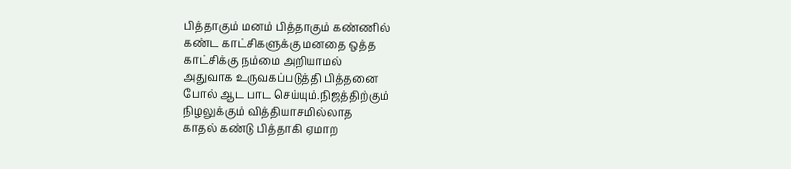பித்தாகும் மனம் பித்தாகும் கண்ணில்
கண்ட காட்சிகளுக்கு மனதை ஒத்த
காட்சிக்கு நம்மை அறியாமல்
அதுவாக உருவகப்படுத்தி பித்தனை
போல் ஆட பாட செய்யும்.நிஜத்திற்கும்
நிழலுக்கும் வித்தியாசமில்லாத
காதல் கண்டு பித்தாகி ஏமாற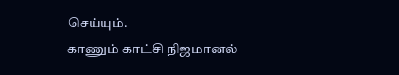செய்யும்.
காணும் காட்சி நிஜமானல்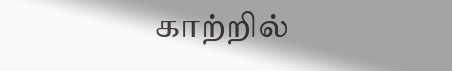காற்றில்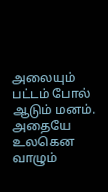அலையும் பட்டம் போல் ஆடும் மனம்.
அதையே உலகென வாழும்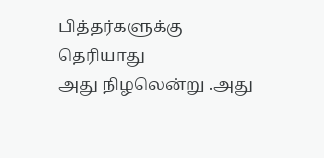பித்தர்களுக்கு தெரியாது
அது நிழலென்று .அது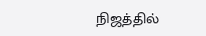நிஜத்தில்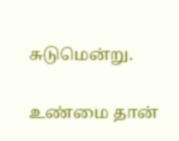சுடுமென்று.

உண்மை தான்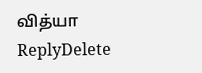வித்யா
ReplyDelete